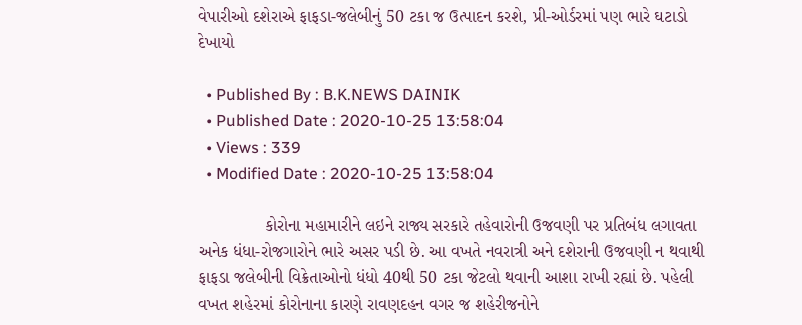વેપારીઓ દશેરાએ ફાફડા-જલેબીનું 50 ટકા જ ઉત્પાદન કરશે, પ્રી-ઓર્ડરમાં પણ ભારે ઘટાડો દેખાયો

  • Published By : B.K.NEWS DAINIK
  • Published Date : 2020-10-25 13:58:04
  • Views : 339
  • Modified Date : 2020-10-25 13:58:04

              કોરોના મહામારીને લઇને રાજ્ય સરકારે તહેવારોની ઉજવણી પર પ્રતિબંધ લગાવતા અનેક ધંધા-રોજગારોને ભારે અસર પડી છે. આ વખતે નવરાત્રી અને દશેરાની ઉજવણી ન થવાથી ફાફડા જલેબીની વિક્રેતાઓનો ધંધો 40થી 50 ટકા જેટલો થવાની આશા રાખી રહ્યાં છે. પહેલી વખત શહેરમાં કોરોનાના કારણે રાવણદહન વગર જ શહેરીજનોને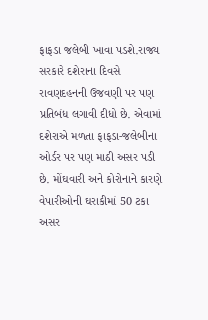ફાફડા જલેબી ખાવા પડશે.રાજ્ય સરકારે દશેરાના દિવસે રાવણદહનની ઉજવણી પર પણ પ્રતિબંધ લગાવી દીધો છે. એવામાં દશેરાએ મળતા ફાફડા-જલેબીના ઓર્ડર પર પણ માઠી અસર પડી છે. મોંઘવારી અને કોરોનાને કારણે વેપારીઓની ઘરાકીમાં 50 ટકા અસર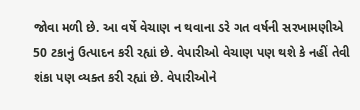જોવા મળી છે. આ વર્ષે વેચાણ ન થવાના ડરે ગત વર્ષની સરખામણીએ 50 ટકાનું ઉત્પાદન કરી રહ્યાં છે. વેપારીઓ વેચાણ પણ થશે કે નહીં તેવી શંકા પણ વ્યક્ત કરી રહ્યાં છે. વેપારીઓને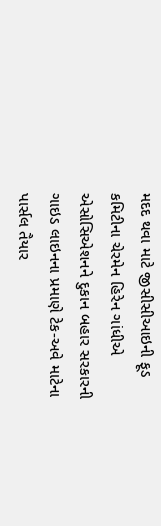મદદ થવા માટે જીસીસીઆઇની ફૂડ કમિટીના ચેરમેન હિરેન ગાંધીએ એસોસિએશનને દુકાન બહાર સરકારની ગાઇડ લાઇનના પ્રમાણે ટેક-અવે માટેના પાર્સલ તૈયાર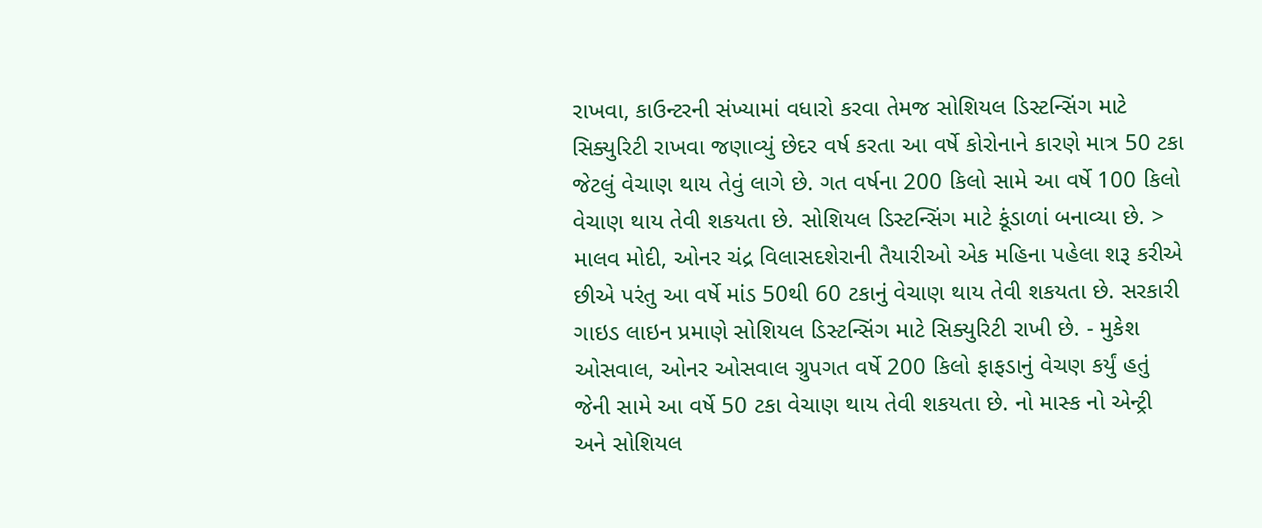રાખવા, કાઉન્ટરની સંખ્યામાં વધારો કરવા તેમજ સોશિયલ ડિસ્ટન્સિંગ માટે સિક્યુરિટી રાખવા જણાવ્યું છેદર વર્ષ કરતા આ વર્ષે કોરોનાને કારણે માત્ર 50 ટકા જેટલું વેચાણ થાય તેવું લાગે છે. ગત વર્ષના 200 કિલો સામે આ વર્ષે 100 કિલો વેચાણ થાય તેવી શકયતા છે. સોશિયલ ડિસ્ટન્સિંગ માટે કૂંડાળાં બનાવ્યા છે. > માલવ મોદી, ઓનર ચંદ્ર વિલાસદશેરાની તૈયારીઓ એક મહિના પહેલા શરૂ કરીએ છીએ પરંતુ આ વર્ષે માંડ 50થી 60 ટકાનું વેચાણ થાય તેવી શકયતા છે. સરકારી ગાઇડ લાઇન પ્રમાણે સોશિયલ ડિસ્ટન્સિંગ માટે સિક્યુરિટી રાખી છે. - મુકેશ ઓસવાલ, ઓનર ઓસવાલ ગ્રુપગત વર્ષે 200 કિલો ફાફડાનું વેચણ કર્યું હતું જેની સામે આ વર્ષે 50 ટકા વેચાણ થાય તેવી શકયતા છે. નો માસ્ક નો એન્ટ્રી અને સોશિયલ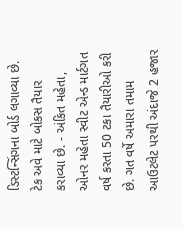ડિસ્ટન્સિંગના બોર્ડ લગાવ્યા છે. ટેક અવે માટે બોકસ તૈયાર કરાવ્યા છે. - અંકિત મહેતા, ઓનર મહેતા સ્વીટ એન્ડ માર્ટગત વર્ષ કરતા 50 ટકા તૈયારીઓ કરી છે. ગત વર્ષે અમારા તમામ આઉટલેટ પરથી અંદાજે 2 હજાર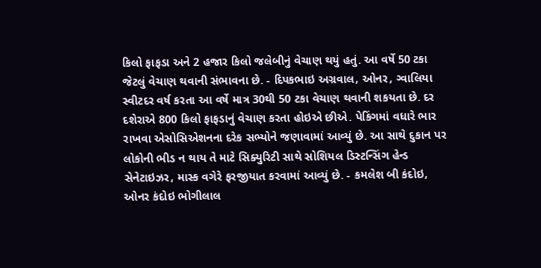કિલો ફાફડા અને 2 હજાર કિલો જલેબીનું વેચાણ થયું હતું. આ વર્ષે 50 ટકા જેટલું વેચાણ થવાની સંભાવના છે. - દિપકભાઇ અગ્રવાલ, ઓનર, ગ્વાલિયા સ્વીટદર વર્ષ કરતા આ વર્ષે માત્ર 30થી 50 ટકા વેચાણ થવાની શકયતા છે. દર દશેરાએ 800 કિલો ફાફડાનું વેચાણ કરતા હોઇએ છીએ. પેકિંગમાં વધારે ભાર રાખવા એસોસિએશનના દરેક સભ્યોને જણાવામાં આવ્યું છે. આ સાથે દુકાન પર લોકોની ભીડ ન થાય તે માટે સિક્યુરિટી સાથે સોશિયલ ડિસ્ટન્સિંગ હેન્ડ સેનેટાઇઝર, માસ્ક વગેરે ફરજીયાત કરવામાં આવ્યું છે. - કમલેશ બી કંદોઇ, ઓનર કંદોઇ ભોગીલાલ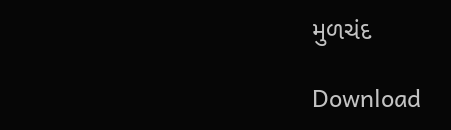મુળચંદ

Download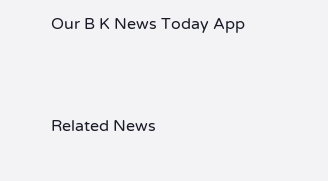Our B K News Today App



Related News